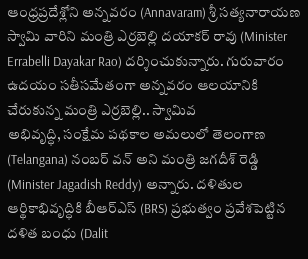ఆంధ్రప్రదేశ్లోని అన్నవరం (Annavaram) శ్రీ సత్యనారాయణ స్వామి వారిని మంత్రి ఎర్రబెల్లి దయాకర్ రావు (Minister Errabelli Dayakar Rao) దర్శించుకున్నారు. గురువారం ఉదయం సతీసమేతంగా అన్నవరం ఆలయానికి చేరుకున్న మంత్రి ఎర్రబెల్లి.. స్వామివ
అభివృద్ధి, సంక్షేమ పథకాల అమలులో తెలంగాణ (Telangana) నంబర్ వన్ అని మంత్రి జగదీశ్ రెడ్డి (Minister Jagadish Reddy) అన్నారు. దళితుల ఆర్థికాభివృద్ధికి బీఆర్ఎస్ (BRS) ప్రభుత్వం ప్రవేశపెట్టిన దళిత బంధు (Dalit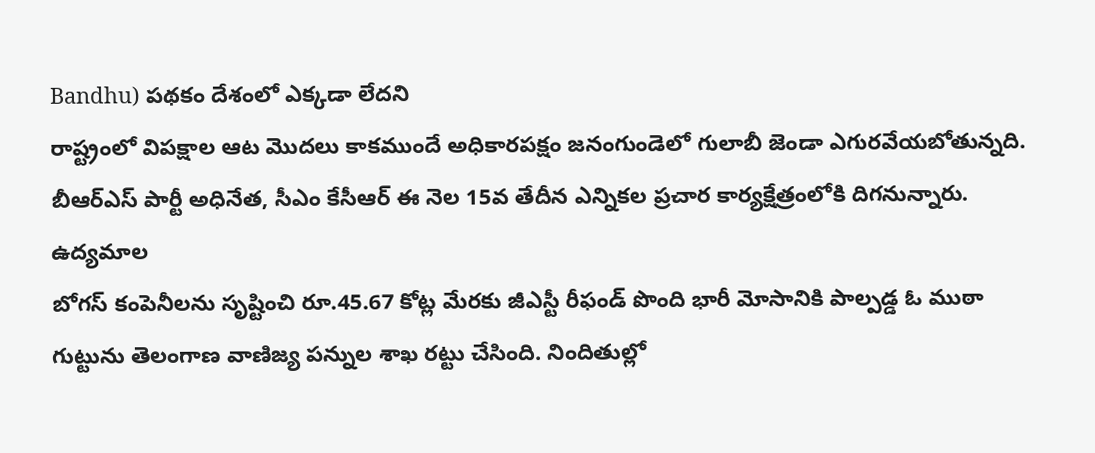Bandhu) పథకం దేశంలో ఎక్కడా లేదని
రాష్ట్రంలో విపక్షాల ఆట మొదలు కాకముందే అధికారపక్షం జనంగుండెలో గులాబీ జెండా ఎగురవేయబోతున్నది. బీఆర్ఎస్ పార్టీ అధినేత, సీఎం కేసీఆర్ ఈ నెల 15వ తేదీన ఎన్నికల ప్రచార కార్యక్షేత్రంలోకి దిగనున్నారు. ఉద్యమాల
బోగస్ కంపెనీలను సృష్టించి రూ.45.67 కోట్ల మేరకు జీఎస్టీ రీఫండ్ పొంది భారీ మోసానికి పాల్పడ్డ ఓ ముఠా గుట్టును తెలంగాణ వాణిజ్య పన్నుల శాఖ రట్టు చేసింది. నిందితుల్లో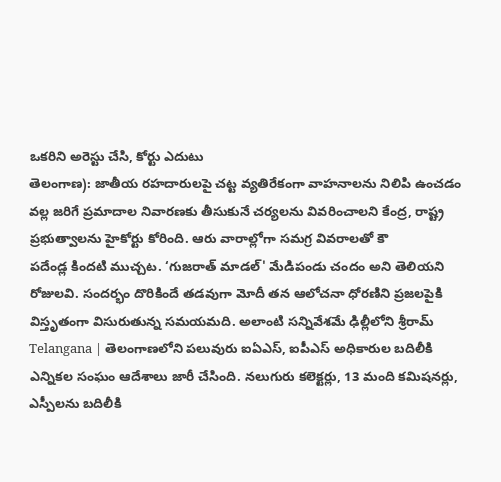ఒకరిని అరెస్టు చేసి, కోర్టు ఎదుటు
తెలంగాణ): జాతీయ రహదారులపై చట్ట వ్యతిరేకంగా వాహనాలను నిలిపి ఉంచడం వల్ల జరిగే ప్రమాదాల నివారణకు తీసుకునే చర్యలను వివరించాలని కేంద్ర, రాష్ట్ర ప్రభుత్వాలను హైకోర్టు కోరింది. ఆరు వారాల్లోగా సమగ్ర వివరాలతో కౌ
పదేండ్ల కిందటి ముచ్చట. ‘గుజరాత్ మాడల్' మేడిపండు చందం అని తెలియని రోజులవి. సందర్భం దొరికిందే తడవుగా మోదీ తన ఆలోచనా ధోరణిని ప్రజలపైకి విస్తృతంగా విసురుతున్న సమయమది. అలాంటి సన్నివేశమే ఢిల్లీలోని శ్రీరామ్
Telangana | తెలంగాణలోని పలువురు ఐఏఎస్, ఐపీఎస్ అధికారుల బదిలీకి ఎన్నికల సంఘం ఆదేశాలు జారీ చేసింది. నలుగురు కలెక్టర్లు, 13 మంది కమిషనర్లు, ఎస్పీలను బదిలీకి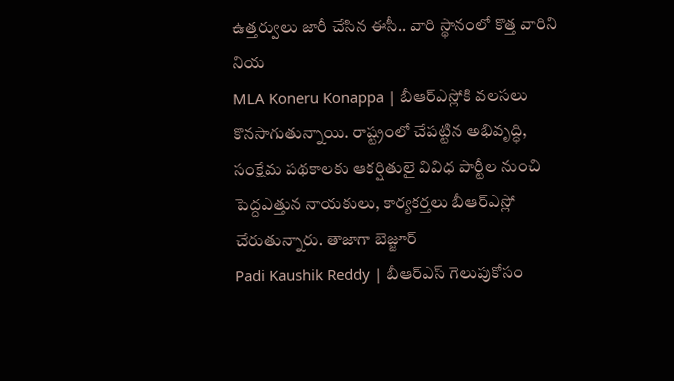ఉత్తర్వులు జారీ చేసిన ఈసీ.. వారి స్థానంలో కొత్త వారిని నియ
MLA Koneru Konappa | బీఆర్ఎస్లోకి వలసలు కొనసాగుతున్నాయి. రాష్ట్రంలో చేపట్టిన అభివృద్ధి, సంక్షేమ పథకాలకు ఆకర్షితులై వివిధ పార్టీల నుంచి పెద్దఎత్తున నాయకులు, కార్యకర్తలు బీఆర్ఎస్లో చేరుతున్నారు. తాజాగా బెజ్జూర్
Padi Kaushik Reddy | బీఆర్ఎస్ గెలుపుకోసం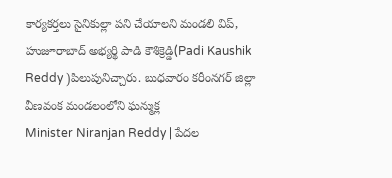కార్యకర్తలు సైనికుల్లా పని చేయాలని మండలి విప్, హుజూరాబాద్ అభ్యర్థి పాడి కౌశిక్రెడ్డి(Padi Kaushik Reddy )పిలుపునిచ్చారు. బుధవారం కరీంనగర్ జిల్లా వీణవంక మండలంలోని ఘన్ముక్ల
Minister Niranjan Reddy | పేదల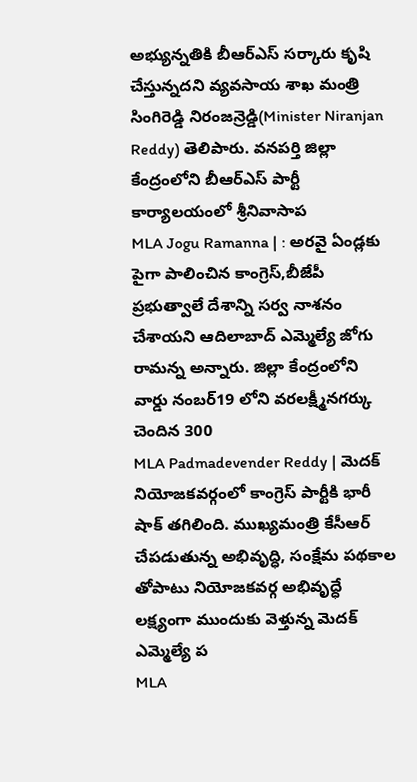అభ్యున్నతికి బీఆర్ఎస్ సర్కారు కృషి చేస్తున్నదని వ్యవసాయ శాఖ మంత్రి సింగిరెడ్డి నిరంజన్రెడ్డి(Minister Niranjan Reddy) తెలిపారు. వనపర్తి జిల్లా కేంద్రంలోని బీఆర్ఎస్ పార్టీ కార్యాలయంలో శ్రీనివాసాప
MLA Jogu Ramanna | : అరవై ఏండ్లకు పైగా పాలించిన కాంగ్రెస్,బీజేపీ ప్రభుత్వాలే దేశాన్ని సర్వ నాశనం చేశాయని ఆదిలాబాద్ ఎమ్మెల్యే జోగు రామన్న అన్నారు. జిల్లా కేంద్రంలోని వార్డు నంబర్19 లోని వరలక్ష్మీనగర్కు చెందిన 300
MLA Padmadevender Reddy | మెదక్ నియోజకవర్గంలో కాంగ్రెస్ పార్టీకి భారీ షాక్ తగిలింది. ముఖ్యమంత్రి కేసీఆర్ చేపడుతున్న అభివృద్ధి, సంక్షేమ పథకాల తోపాటు నియోజకవర్గ అభివృద్ధే లక్ష్యంగా ముందుకు వెళ్తున్న మెదక్ ఎమ్మెల్యే ప
MLA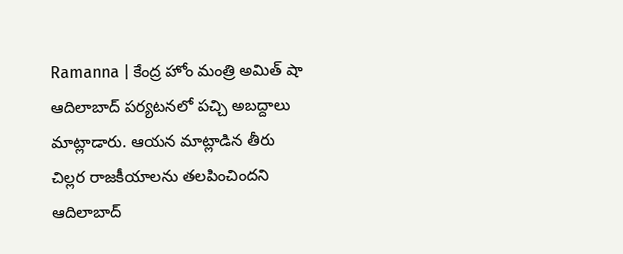Ramanna | కేంద్ర హోం మంత్రి అమిత్ షా ఆదిలాబాద్ పర్యటనలో పచ్చి అబద్దాలు మాట్లాడారు. ఆయన మాట్లాడిన తీరు చిల్లర రాజకీయాలను తలపించిందని ఆదిలాబాద్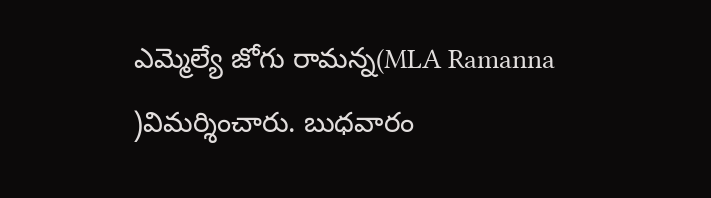ఎమ్మెల్యే జోగు రామన్న(MLA Ramanna )విమర్శించారు. బుధవారం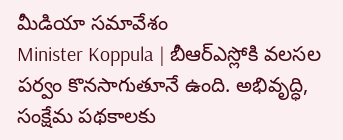మీడియా సమావేశం
Minister Koppula | బీఆర్ఎస్లోకి వలసల పర్వం కొనసాగుతూనే ఉంది. అభివృద్ధి, సంక్షేమ పథకాలకు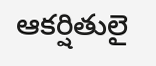ఆకర్షితులై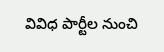వివిధ పార్టీల నుంచి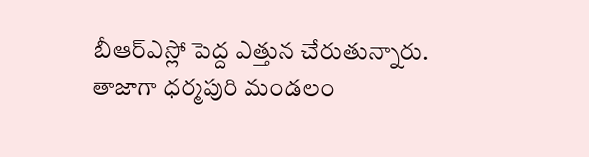బీఆర్ఎస్లో పెద్ద ఎత్తున చేరుతున్నారు. తాజాగా ధర్మపురి మండలం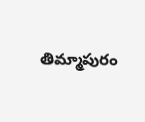తిమ్మాపురం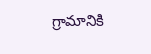గ్రామానికి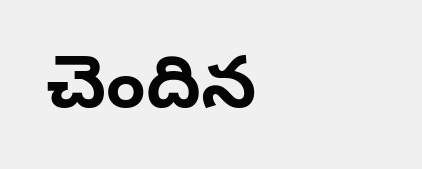చెందిన